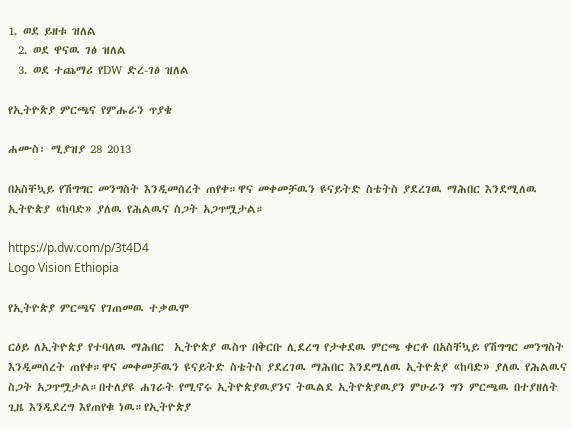1. ወደ ይዘቱ ዝለል
  2. ወደ ዋናዉ ገፅ ዝለል
  3. ወደ ተጨማሪ የDW ድረ-ገፅ ዝለል

የኢትዮጵያ ምርጫና የምሑራን ጥያቄ

ሐሙስ፣ ሚያዝያ 28 2013

በአስቸኳይ የሽግግር መንግስት እንዲመሰረት ጠየቀ።ዋና መቀመቻዉን ዩናይትድ ስቴትስ ያደረገዉ ማሕበር እንደሚለዉ ኢትዮጵያ «ከባድ» ያለዉ የሕልዉና ስጋት አጋጥሟታል።

https://p.dw.com/p/3t4D4
Logo Vision Ethiopia

የኢትዮጵያ ምርጫና የገጠመዉ ተቃዉሞ

ርዕይ ለኢትዮጵያ የተባለዉ ማሕበር  ኢትዮጵያ ዉስጥ በቅርቡ ሊደረግ የታቀደዉ ምርጫ ቀርቶ በአስቸኳይ የሽግግር መንግስት እንዲመሰረት ጠየቀ።ዋና መቀመቻዉን ዩናይትድ ስቴትስ ያደረገዉ ማሕበር እንደሚለዉ ኢትዮጵያ «ከባድ» ያለዉ የሕልዉና ስጋት አጋጥሟታል።በተለያዩ ሐገራት የሚኖሩ ኢትዮጵያዉያንና ትዉልደ ኢትዮጵያዉያን ምሁራን ግን ምርጫዉ በተያዘለት ጊዜ እንዲደረግ እየጠየቁ ነዉ።የኢትዮጵያ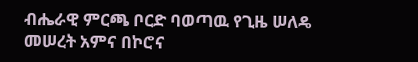ብሔራዊ ምርጫ ቦርድ ባወጣዉ የጊዜ ሠለዴ መሠረት አምና በኮሮና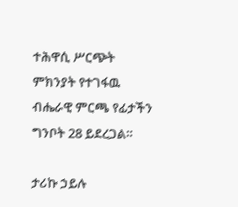ተሕዋሲ ሥርጭት ምክንያት የተገፋዉ ብሔራዊ ምርጫ የፊታችን ግንቦት 28 ይደረጋል።

ታሪኩ ኃይሉ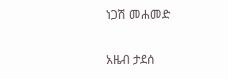ነጋሽ መሐመድ

አዜብ ታደሰ